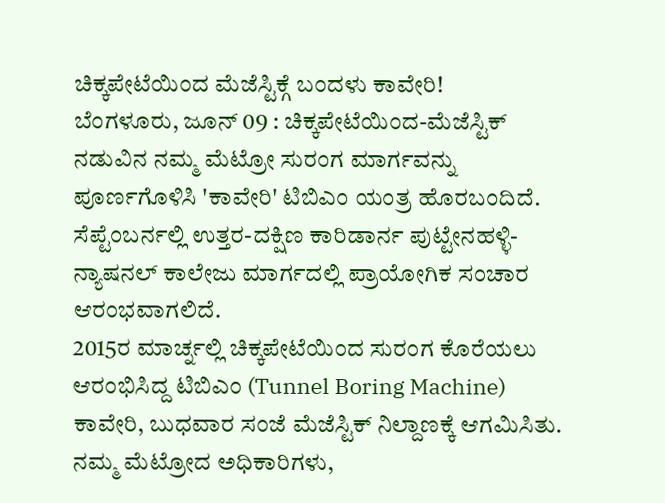ಚಿಕ್ಕಪೇಟೆಯಿಂದ ಮೆಜೆಸ್ಟಿಕ್ಗೆ ಬಂದಳು ಕಾವೇರಿ!
ಬೆಂಗಳೂರು, ಜೂನ್ 09 : ಚಿಕ್ಕಪೇಟೆಯಿಂದ-ಮೆಜೆಸ್ಟಿಕ್ ನಡುವಿನ ನಮ್ಮ ಮೆಟ್ರೋ ಸುರಂಗ ಮಾರ್ಗವನ್ನು ಪೂರ್ಣಗೊಳಿಸಿ 'ಕಾವೇರಿ' ಟಿಬಿಎಂ ಯಂತ್ರ ಹೊರಬಂದಿದೆ. ಸೆಪ್ಟೆಂಬರ್ನಲ್ಲಿ ಉತ್ತರ-ದಕ್ಷಿಣ ಕಾರಿಡಾರ್ನ ಪುಟ್ಟೇನಹಳ್ಳಿ-ನ್ಯಾಷನಲ್ ಕಾಲೇಜು ಮಾರ್ಗದಲ್ಲಿ ಪ್ರಾಯೋಗಿಕ ಸಂಚಾರ ಆರಂಭವಾಗಲಿದೆ.
2015ರ ಮಾರ್ಚ್ನಲ್ಲಿ ಚಿಕ್ಕಪೇಟೆಯಿಂದ ಸುರಂಗ ಕೊರೆಯಲು ಆರಂಭಿಸಿದ್ದ ಟಿಬಿಎಂ (Tunnel Boring Machine) ಕಾವೇರಿ, ಬುಧವಾರ ಸಂಜೆ ಮೆಜೆಸ್ಟಿಕ್ ನಿಲ್ದಾಣಕ್ಕೆ ಆಗಮಿಸಿತು. ನಮ್ಮ ಮೆಟ್ರೋದ ಅಧಿಕಾರಿಗಳು,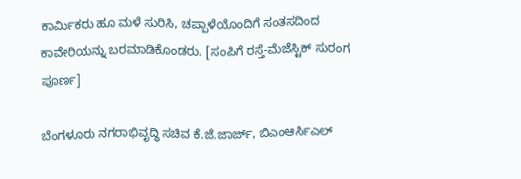ಕಾರ್ಮಿಕರು ಹೂ ಮಳೆ ಸುರಿಸಿ, ಚಪ್ಪಾಳೆಯೊಂದಿಗೆ ಸಂತಸದಿಂದ ಕಾವೇರಿಯನ್ನು ಬರಮಾಡಿಕೊಂಡರು. [ಸಂಪಿಗೆ ರಸ್ತೆ-ಮೆಜೆಸ್ಟಿಕ್ ಸುರಂಗ ಪೂರ್ಣ]

ಬೆಂಗಳೂರು ನಗರಾಭಿವೃದ್ಧಿ ಸಚಿವ ಕೆ.ಜೆ.ಜಾರ್ಜ್, ಬಿಎಂಆರ್ಸಿಎಲ್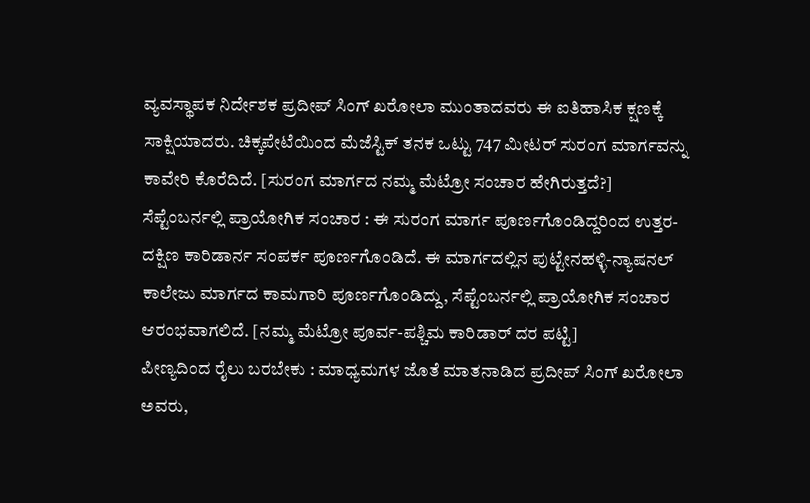ವ್ಯವಸ್ಥಾಪಕ ನಿರ್ದೇಶಕ ಪ್ರದೀಪ್ ಸಿಂಗ್ ಖರೋಲಾ ಮುಂತಾದವರು ಈ ಐತಿಹಾಸಿಕ ಕ್ಷಣಕ್ಕೆ ಸಾಕ್ಷಿಯಾದರು. ಚಿಕ್ಕಪೇಟೆಯಿಂದ ಮೆಜೆಸ್ಟಿಕ್ ತನಕ ಒಟ್ಟು 747 ಮೀಟರ್ ಸುರಂಗ ಮಾರ್ಗವನ್ನು ಕಾವೇರಿ ಕೊರೆದಿದೆ. [ಸುರಂಗ ಮಾರ್ಗದ ನಮ್ಮ ಮೆಟ್ರೋ ಸಂಚಾರ ಹೇಗಿರುತ್ತದೆ?]
ಸೆಪ್ಟೆಂಬರ್ನಲ್ಲಿ ಪ್ರಾಯೋಗಿಕ ಸಂಚಾರ : ಈ ಸುರಂಗ ಮಾರ್ಗ ಪೂರ್ಣಗೊಂಡಿದ್ದರಿಂದ ಉತ್ತರ-ದಕ್ಷಿಣ ಕಾರಿಡಾರ್ನ ಸಂಪರ್ಕ ಪೂರ್ಣಗೊಂಡಿದೆ. ಈ ಮಾರ್ಗದಲ್ಲಿನ ಪುಟ್ಟೇನಹಳ್ಳಿ-ನ್ಯಾಷನಲ್ ಕಾಲೇಜು ಮಾರ್ಗದ ಕಾಮಗಾರಿ ಪೂರ್ಣಗೊಂಡಿದ್ದು, ಸೆಪ್ಟೆಂಬರ್ನಲ್ಲಿ ಪ್ರಾಯೋಗಿಕ ಸಂಚಾರ ಆರಂಭವಾಗಲಿದೆ. [ನಮ್ಮ ಮೆಟ್ರೋ ಪೂರ್ವ-ಪಶ್ಚಿಮ ಕಾರಿಡಾರ್ ದರ ಪಟ್ಟಿ]
ಪೀಣ್ಯದಿಂದ ರೈಲು ಬರಬೇಕು : ಮಾಧ್ಯಮಗಳ ಜೊತೆ ಮಾತನಾಡಿದ ಪ್ರದೀಪ್ ಸಿಂಗ್ ಖರೋಲಾ ಅವರು,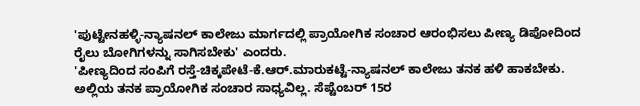'ಪುಟ್ಟೇನಹಳ್ಳಿ-ನ್ಯಾಷನಲ್ ಕಾಲೇಜು ಮಾರ್ಗದಲ್ಲಿ ಪ್ರಾಯೋಗಿಕ ಸಂಚಾರ ಆರಂಭಿಸಲು ಪೀಣ್ಯ ಡಿಪೋದಿಂದ ರೈಲು ಬೋಗಿಗಳನ್ನು ಸಾಗಿಸಬೇಕು' ಎಂದರು.
'ಪೀಣ್ಯದಿಂದ ಸಂಪಿಗೆ ರಸ್ತೆ-ಚಿಕ್ಕಪೇಟೆ-ಕೆ.ಆರ್.ಮಾರುಕಟ್ಟೆ-ನ್ಯಾಷನಲ್ ಕಾಲೇಜು ತನಕ ಹಳಿ ಹಾಕಬೇಕು. ಅಲ್ಲಿಯ ತನಕ ಪ್ರಾಯೋಗಿಕ ಸಂಚಾರ ಸಾಧ್ಯವಿಲ್ಲ. ಸೆಪ್ಟೆಂಬರ್ 15ರ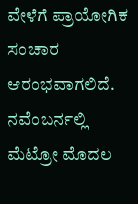ವೇಳೆಗೆ ಪ್ರಾಯೋಗಿಕ ಸಂಚಾರ ಆರಂಭವಾಗಲಿದೆ. ನವೆಂಬರ್ನಲ್ಲಿ ಮೆಟ್ರೋ ಮೊದಲ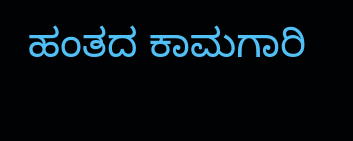ಹಂತದ ಕಾಮಗಾರಿ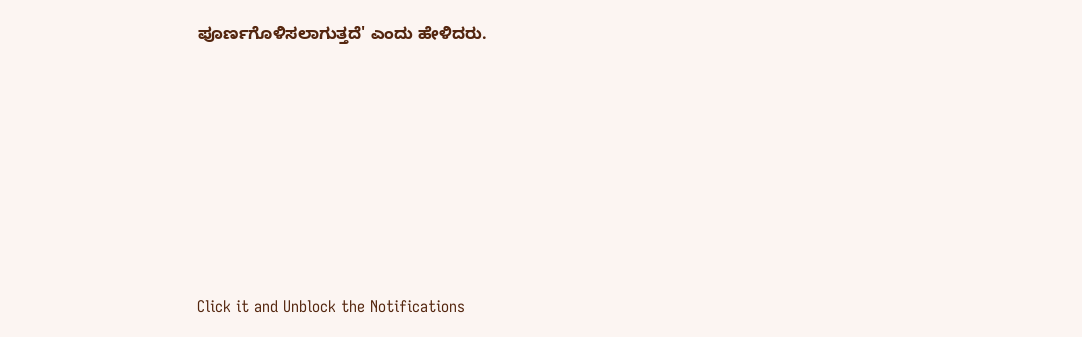ಪೂರ್ಣಗೊಳಿಸಲಾಗುತ್ತದೆ' ಎಂದು ಹೇಳಿದರು.












Click it and Unblock the Notifications